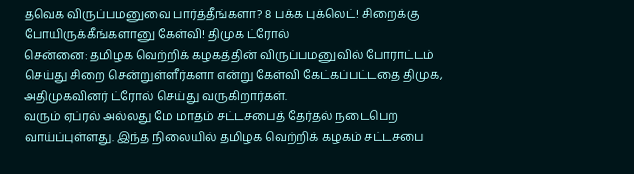தவெக விருப்பமனுவை பார்த்தீங்களா? 8 பக்க புக்லெட்! சிறைக்கு போயிருக்கீங்களானு கேள்வி! திமுக ட்ரோல்
சென்னை: தமிழக வெற்றிக் கழகத்தின் விருப்பமனுவில் போராட்டம் செய்து சிறை சென்றுள்ளீர்களா என்று கேள்வி கேட்கப்பட்டதை திமுக, அதிமுகவினர் ட்ரோல் செய்து வருகிறார்கள்.
வரும் ஏப்ரல் அல்லது மே மாதம் சட்டசபைத் தேர்தல் நடைபெற வாய்ப்புள்ளது. இந்த நிலையில் தமிழக வெற்றிக் கழகம் சட்டசபை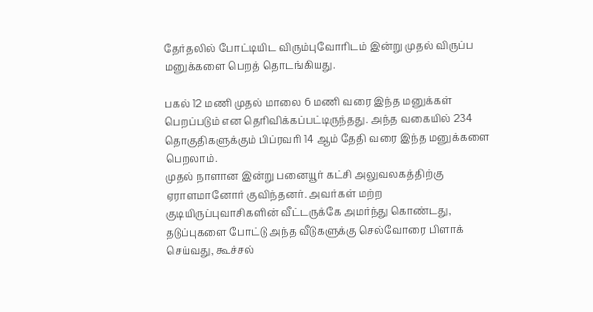தேர்தலில் போட்டியிட விரும்புவோரிடம் இன்று முதல் விருப்ப மனுக்களை பெறத் தொடங்கியது.

பகல் 12 மணி முதல் மாலை 6 மணி வரை இந்த மனுக்கள் பெறப்படும் என தெரிவிக்கப்பட்டிருந்தது. அந்த வகையில் 234 தொகுதிகளுக்கும் பிப்ரவரி 14 ஆம் தேதி வரை இந்த மனுக்களை பெறலாம்.
முதல் நாளான இன்று பனையூர் கட்சி அலுவலகத்திற்கு ஏராளமானோர் குவிந்தனர். அவர்கள் மற்ற குடியிருப்புவாசிகளின் வீட்டருக்கே அமர்ந்து கொண்டது, தடுப்புகளை போட்டு அந்த வீடுகளுக்கு செல்வோரை பிளாக் செய்வது, கூச்சல்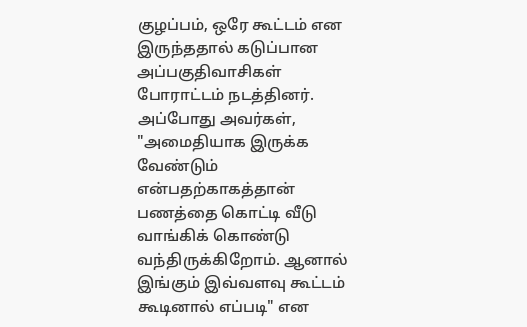குழப்பம், ஒரே கூட்டம் என இருந்ததால் கடுப்பான அப்பகுதிவாசிகள் போராட்டம் நடத்தினர்.
அப்போது அவர்கள், "அமைதியாக இருக்க வேண்டும் என்பதற்காகத்தான் பணத்தை கொட்டி வீடு வாங்கிக் கொண்டு வந்திருக்கிறோம். ஆனால் இங்கும் இவ்வளவு கூட்டம் கூடினால் எப்படி" என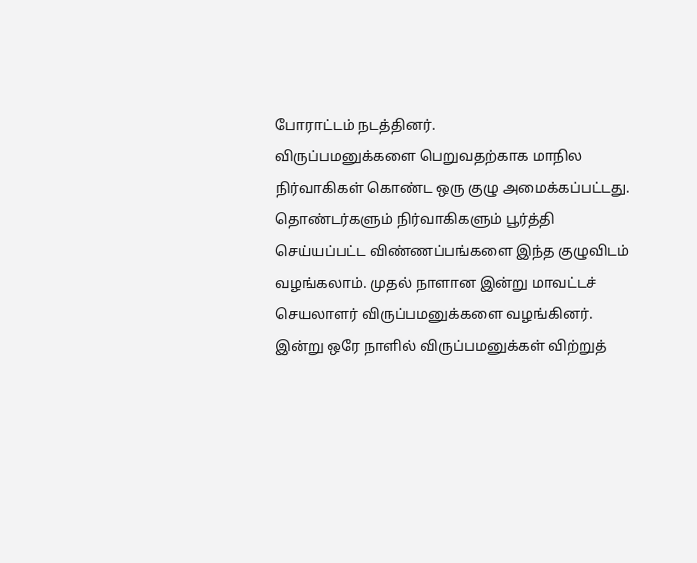போராட்டம் நடத்தினர்.
விருப்பமனுக்களை பெறுவதற்காக மாநில நிர்வாகிகள் கொண்ட ஒரு குழு அமைக்கப்பட்டது. தொண்டர்களும் நிர்வாகிகளும் பூர்த்தி செய்யப்பட்ட விண்ணப்பங்களை இந்த குழுவிடம் வழங்கலாம். முதல் நாளான இன்று மாவட்டச் செயலாளர் விருப்பமனுக்களை வழங்கினர். இன்று ஒரே நாளில் விருப்பமனுக்கள் விற்றுத்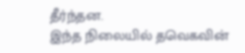தீர்ந்தன.
இந்த நிலையில் தவெகவின்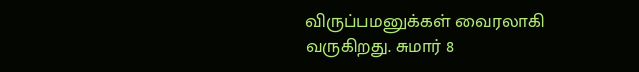விருப்பமனுக்கள் வைரலாகி வருகிறது. சுமார் 8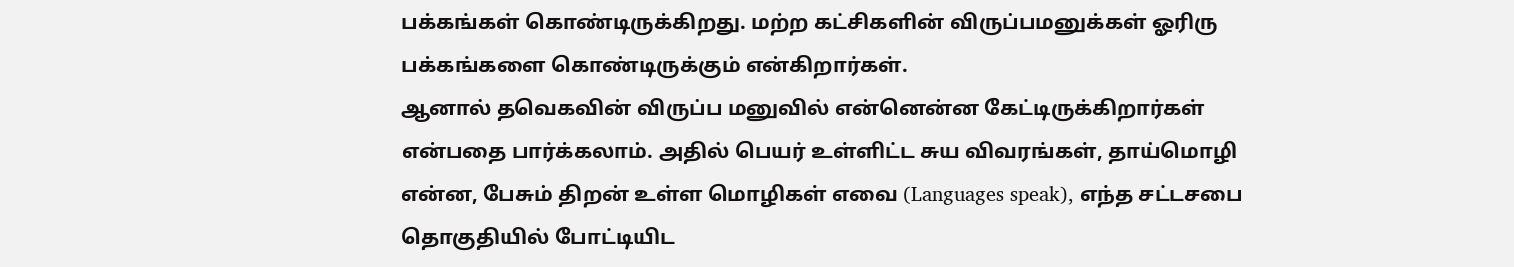பக்கங்கள் கொண்டிருக்கிறது. மற்ற கட்சிகளின் விருப்பமனுக்கள் ஓரிரு பக்கங்களை கொண்டிருக்கும் என்கிறார்கள்.
ஆனால் தவெகவின் விருப்ப மனுவில் என்னென்ன கேட்டிருக்கிறார்கள் என்பதை பார்க்கலாம். அதில் பெயர் உள்ளிட்ட சுய விவரங்கள், தாய்மொழி என்ன, பேசும் திறன் உள்ள மொழிகள் எவை (Languages speak), எந்த சட்டசபை தொகுதியில் போட்டியிட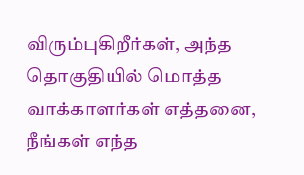விரும்புகிறீர்கள், அந்த தொகுதியில் மொத்த வாக்காளர்கள் எத்தனை, நீங்கள் எந்த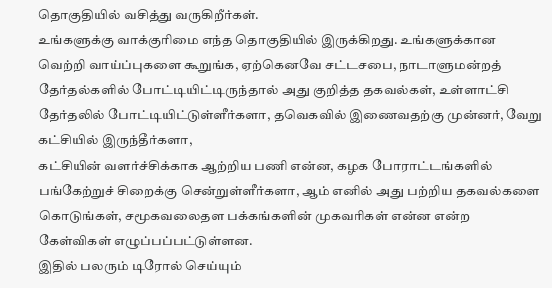தொகுதியில் வசித்து வருகிறீர்கள்.
உங்களுக்கு வாக்குரிமை எந்த தொகுதியில் இருக்கிறது. உங்களுக்கான வெற்றி வாய்ப்புகளை கூறுங்க, ஏற்கெனவே சட்டசபை, நாடாளுமன்றத் தேர்தல்களில் போட்டியிட்டிருந்தால் அது குறித்த தகவல்கள், உள்ளாட்சி தேர்தலில் போட்டியிட்டுள்ளீர்களா, தவெகவில் இணைவதற்கு முன்னர், வேறு கட்சியில் இருந்தீர்களா,
கட்சியின் வளர்ச்சிக்காக ஆற்றிய பணி என்ன, கழக போராட்டங்களில் பங்கேற்றுச் சிறைக்கு சென்றுள்ளீர்களா, ஆம் எனில் அது பற்றிய தகவல்களை கொடுங்கள், சமூகவலைதள பக்கங்களின் முகவரிகள் என்ன என்ற கேள்விகள் எழுப்பப்பட்டுள்ளன.
இதில் பலரும் டிரோல் செய்யும்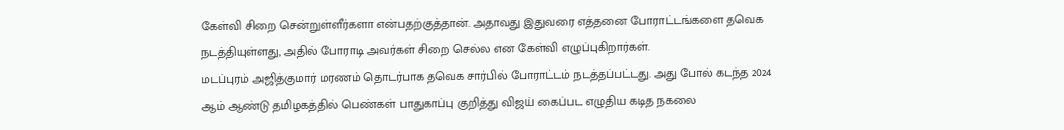கேள்வி சிறை சென்றுள்ளீர்களா என்பதற்குத்தான். அதாவது இதுவரை எத்தனை போராட்டங்களை தவெக நடத்தியுள்ளது, அதில் போராடி அவர்கள் சிறை செல்ல என கேள்வி எழுப்புகிறார்கள்.
மடப்புரம் அஜித்குமார் மரணம் தொடர்பாக தவெக சார்பில் போராட்டம் நடத்தப்பட்டது. அது போல் கடந்த 2024 ஆம் ஆண்டு தமிழகத்தில் பெண்கள் பாதுகாப்பு குறித்து விஜய் கைப்பட எழுதிய கடித நகலை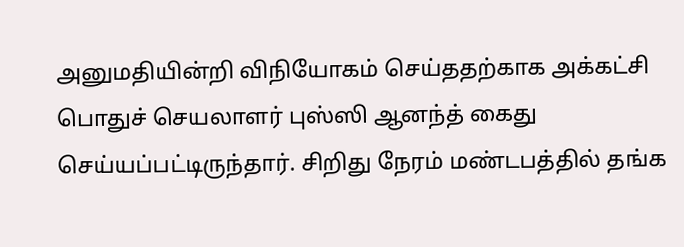அனுமதியின்றி விநியோகம் செய்ததற்காக அக்கட்சி பொதுச் செயலாளர் புஸ்ஸி ஆனந்த் கைது செய்யப்பட்டிருந்தார். சிறிது நேரம் மண்டபத்தில் தங்க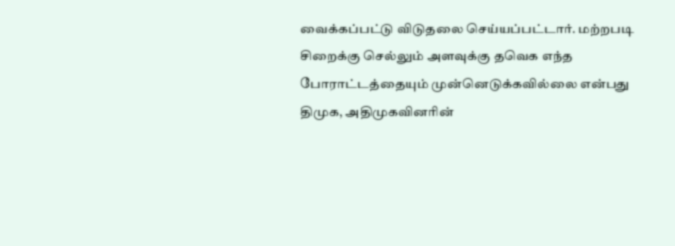வைக்கப்பட்டு விடுதலை செய்யப்பட்டார். மற்றபடி சிறைக்கு செல்லும் அளவுக்கு தவெக எந்த போராட்டத்தையும் முன்னெடுக்கவில்லை என்பது திமுக, அதிமுகவினரின்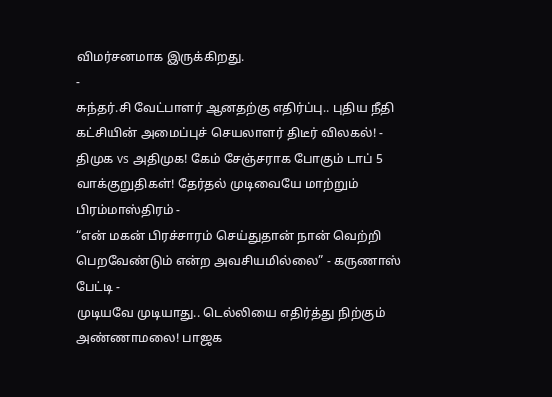விமர்சனமாக இருக்கிறது.
-
சுந்தர்.சி வேட்பாளர் ஆனதற்கு எதிர்ப்பு.. புதிய நீதி கட்சியின் அமைப்புச் செயலாளர் திடீர் விலகல்! -
திமுக vs அதிமுக! கேம் சேஞ்சராக போகும் டாப் 5 வாக்குறுதிகள்! தேர்தல் முடிவையே மாற்றும் பிரம்மாஸ்திரம் -
“என் மகன் பிரச்சாரம் செய்துதான் நான் வெற்றி பெறவேண்டும் என்ற அவசியமில்லை” - கருணாஸ் பேட்டி -
முடியவே முடியாது.. டெல்லியை எதிர்த்து நிற்கும் அண்ணாமலை! பாஜக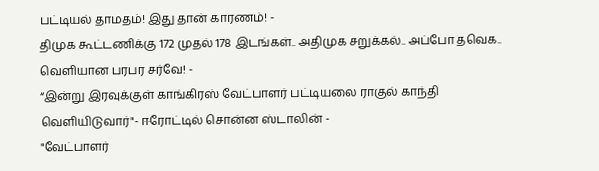பட்டியல் தாமதம்! இது தான் காரணம்! -
திமுக கூட்டணிக்கு 172 முதல் 178 இடங்கள்.. அதிமுக சறுக்கல்.. அப்போ தவெக.. வெளியான பரபர சர்வே! -
“இன்று இரவுக்குள் காங்கிரஸ் வேட்பாளர் பட்டியலை ராகுல் காந்தி வெளியிடுவார்"- ஈரோட்டில் சொன்ன ஸ்டாலின் -
"வேட்பாளர்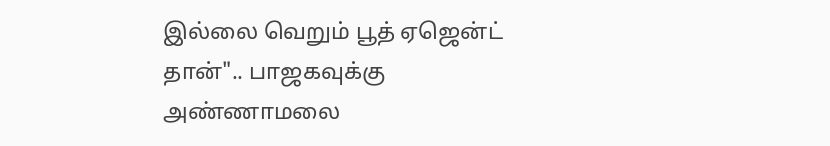இல்லை வெறும் பூத் ஏஜென்ட் தான்".. பாஜகவுக்கு அண்ணாமலை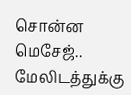சொன்ன மெசேஜ்.. மேலிடத்துக்கு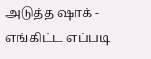அடுத்த ஷாக் -
எங்கிட்ட எப்படி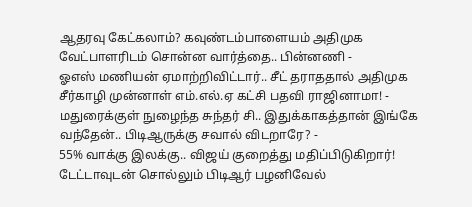ஆதரவு கேட்கலாம்? கவுண்டம்பாளையம் அதிமுக வேட்பாளரிடம் சொன்ன வார்த்தை.. பின்னணி -
ஓஎஸ் மணியன் ஏமாற்றிவிட்டார்.. சீட் தராததால் அதிமுக சீர்காழி முன்னாள் எம்.எல்.ஏ கட்சி பதவி ராஜினாமா! -
மதுரைக்குள் நுழைந்த சுந்தர் சி.. இதுக்காகத்தான் இங்கே வந்தேன்.. பிடிஆருக்கு சவால் விடறாரே? -
55% வாக்கு இலக்கு.. விஜய் குறைத்து மதிப்பிடுகிறார்! டேட்டாவுடன் சொல்லும் பிடிஆர் பழனிவேல்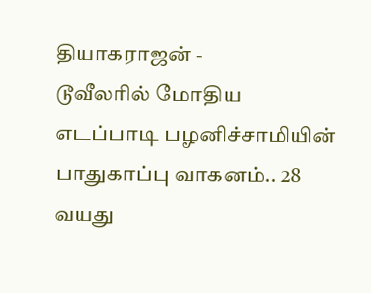தியாகராஜன் -
டூவீலரில் மோதிய எடப்பாடி பழனிச்சாமியின் பாதுகாப்பு வாகனம்.. 28 வயது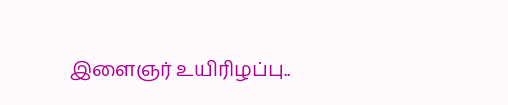இளைஞர் உயிரிழப்பு..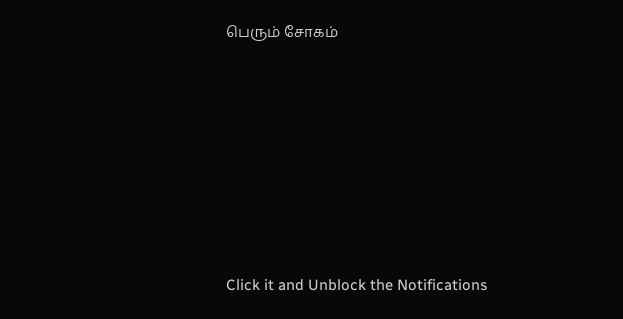பெரும் சோகம்












Click it and Unblock the Notifications